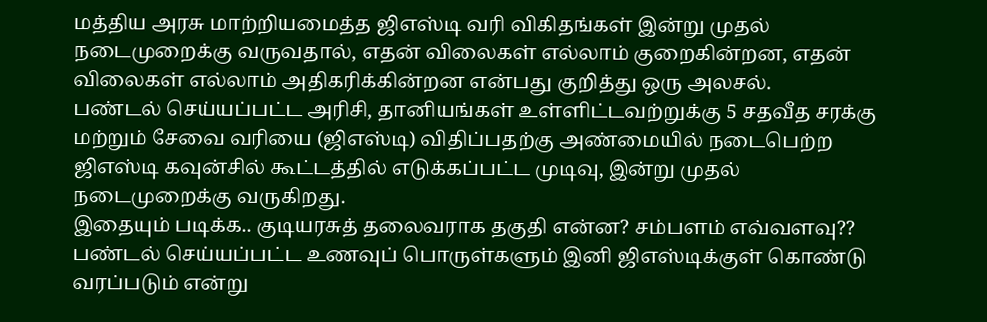மத்திய அரசு மாற்றியமைத்த ஜிஎஸ்டி வரி விகிதங்கள் இன்று முதல் நடைமுறைக்கு வருவதால், எதன் விலைகள் எல்லாம் குறைகின்றன, எதன் விலைகள் எல்லாம் அதிகரிக்கின்றன என்பது குறித்து ஒரு அலசல்.
பண்டல் செய்யப்பட்ட அரிசி, தானியங்கள் உள்ளிட்டவற்றுக்கு 5 சதவீத சரக்கு மற்றும் சேவை வரியை (ஜிஎஸ்டி) விதிப்பதற்கு அண்மையில் நடைபெற்ற ஜிஎஸ்டி கவுன்சில் கூட்டத்தில் எடுக்கப்பட்ட முடிவு, இன்று முதல் நடைமுறைக்கு வருகிறது.
இதையும் படிக்க.. குடியரசுத் தலைவராக தகுதி என்ன? சம்பளம் எவ்வளவு??
பண்டல் செய்யப்பட்ட உணவுப் பொருள்களும் இனி ஜிஎஸ்டிக்குள் கொண்டு வரப்படும் என்று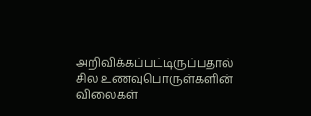அறிவிக்கப்பட்டிருப்பதால் சில உணவுபொருள்களின் விலைகள்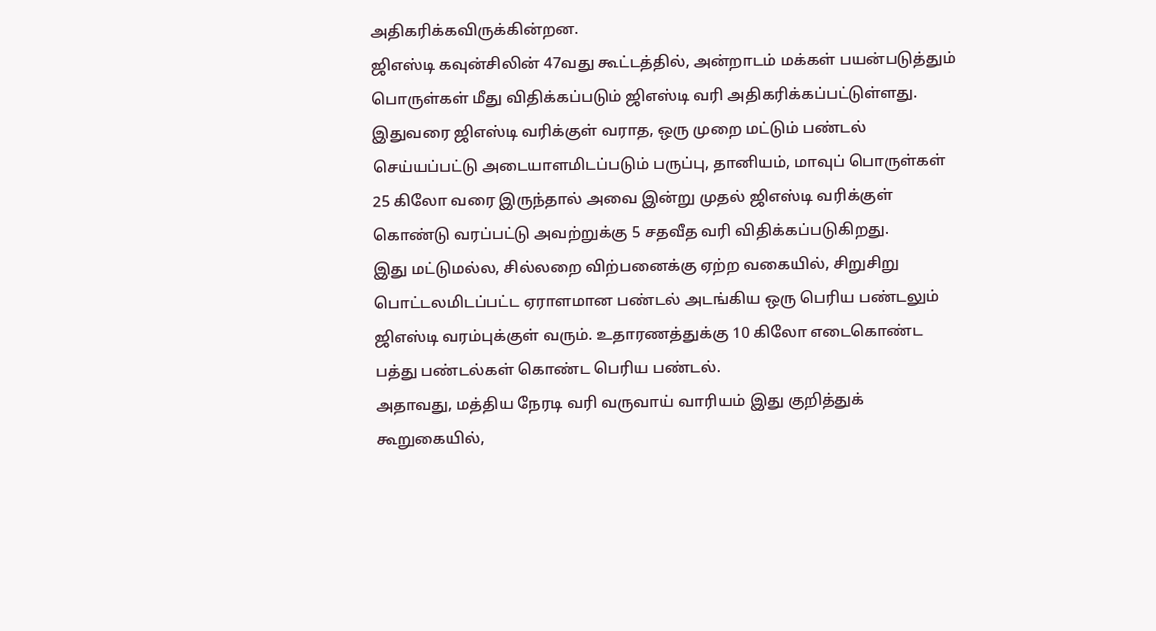அதிகரிக்கவிருக்கின்றன.
ஜிஎஸ்டி கவுன்சிலின் 47வது கூட்டத்தில், அன்றாடம் மக்கள் பயன்படுத்தும் பொருள்கள் மீது விதிக்கப்படும் ஜிஎஸ்டி வரி அதிகரிக்கப்பட்டுள்ளது. இதுவரை ஜிஎஸ்டி வரிக்குள் வராத, ஒரு முறை மட்டும் பண்டல் செய்யப்பட்டு அடையாளமிடப்படும் பருப்பு, தானியம், மாவுப் பொருள்கள் 25 கிலோ வரை இருந்தால் அவை இன்று முதல் ஜிஎஸ்டி வரிக்குள் கொண்டு வரப்பட்டு அவற்றுக்கு 5 சதவீத வரி விதிக்கப்படுகிறது.
இது மட்டுமல்ல, சில்லறை விற்பனைக்கு ஏற்ற வகையில், சிறுசிறு பொட்டலமிடப்பட்ட ஏராளமான பண்டல் அடங்கிய ஒரு பெரிய பண்டலும் ஜிஎஸ்டி வரம்புக்குள் வரும். உதாரணத்துக்கு 10 கிலோ எடைகொண்ட பத்து பண்டல்கள் கொண்ட பெரிய பண்டல்.
அதாவது, மத்திய நேரடி வரி வருவாய் வாரியம் இது குறித்துக் கூறுகையில்,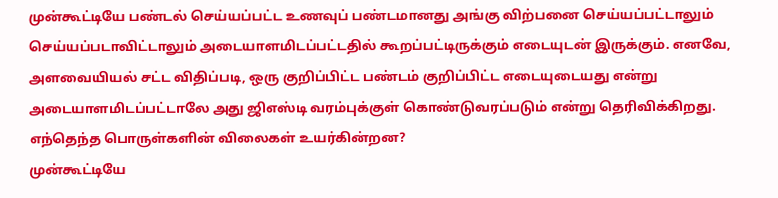முன்கூட்டியே பண்டல் செய்யப்பட்ட உணவுப் பண்டமானது அங்கு விற்பனை செய்யப்பட்டாலும் செய்யப்படாவிட்டாலும் அடையாளமிடப்பட்டதில் கூறப்பட்டிருக்கும் எடையுடன் இருக்கும். எனவே, அளவையியல் சட்ட விதிப்படி, ஒரு குறிப்பிட்ட பண்டம் குறிப்பிட்ட எடையுடையது என்று அடையாளமிடப்பட்டாலே அது ஜிஎஸ்டி வரம்புக்குள் கொண்டுவரப்படும் என்று தெரிவிக்கிறது.
எந்தெந்த பொருள்களின் விலைகள் உயர்கின்றன?
முன்கூட்டியே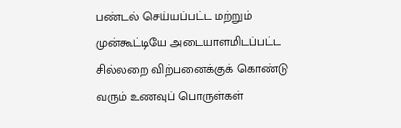பண்டல் செய்யப்பட்ட மற்றும் முன்கூட்டியே அடையாளமிடப்பட்ட சில்லறை விற்பனைக்குக் கொண்டு வரும் உணவுப் பொருள்கள்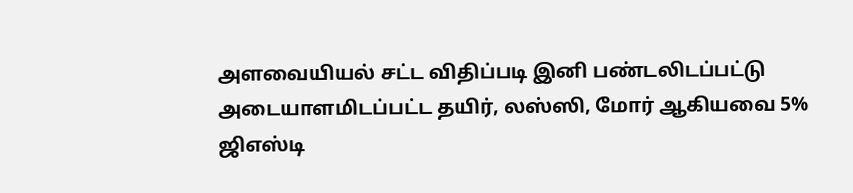அளவையியல் சட்ட விதிப்படி இனி பண்டலிடப்பட்டு அடையாளமிடப்பட்ட தயிர், லஸ்ஸி, மோர் ஆகியவை 5% ஜிஎஸ்டி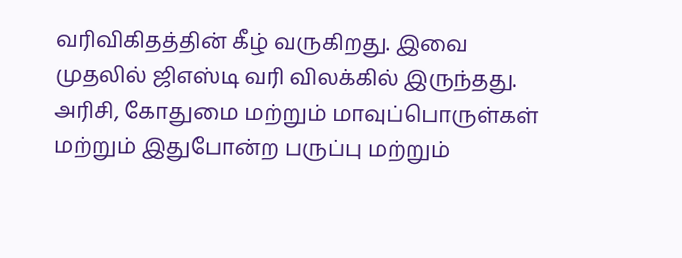வரிவிகிதத்தின் கீழ் வருகிறது. இவை முதலில் ஜிஎஸ்டி வரி விலக்கில் இருந்தது.
அரிசி, கோதுமை மற்றும் மாவுப்பொருள்கள் மற்றும் இதுபோன்ற பருப்பு மற்றும்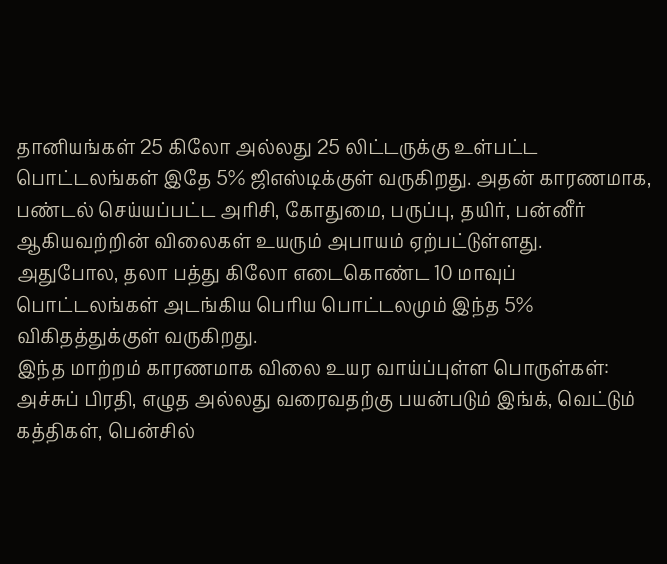தானியங்கள் 25 கிலோ அல்லது 25 லிட்டருக்கு உள்பட்ட பொட்டலங்கள் இதே 5% ஜிஎஸ்டிக்குள் வருகிறது. அதன் காரணமாக, பண்டல் செய்யப்பட்ட அரிசி, கோதுமை, பருப்பு, தயிர், பன்னீர் ஆகியவற்றின் விலைகள் உயரும் அபாயம் ஏற்பட்டுள்ளது.
அதுபோல, தலா பத்து கிலோ எடைகொண்ட 10 மாவுப் பொட்டலங்கள் அடங்கிய பெரிய பொட்டலமும் இந்த 5% விகிதத்துக்குள் வருகிறது.
இந்த மாற்றம் காரணமாக விலை உயர வாய்ப்புள்ள பொருள்கள்: அச்சுப் பிரதி, எழுத அல்லது வரைவதற்கு பயன்படும் இங்க், வெட்டும் கத்திகள், பென்சில்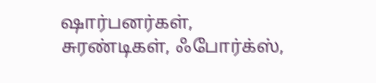ஷார்பனர்கள், சுரண்டிகள், ஃபோர்க்ஸ்,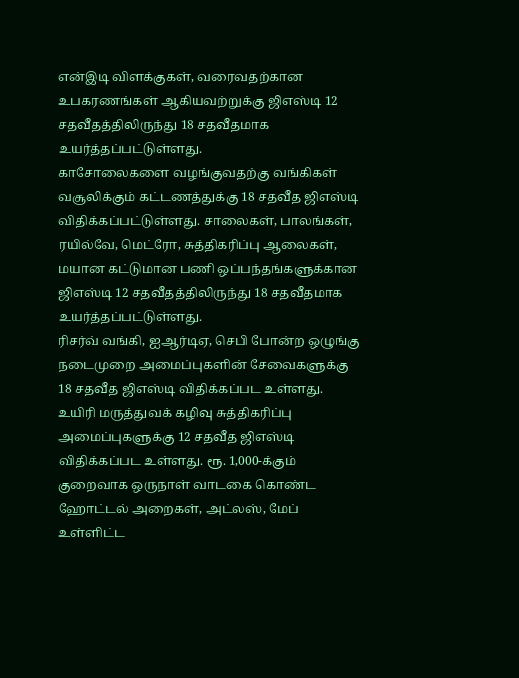என்இடி விளக்குகள், வரைவதற்கான உபகரணங்கள் ஆகியவற்றுக்கு ஜிஎஸ்டி 12 சதவீதத்திலிருந்து 18 சதவீதமாக உயர்த்தப்பட்டுள்ளது.
காசோலைகளை வழங்குவதற்கு வங்கிகள் வசூலிக்கும் கட்டணத்துக்கு 18 சதவீத ஜிஎஸ்டி விதிக்கப்பட்டுள்ளது. சாலைகள், பாலங்கள், ரயில்வே, மெட்ரோ, சுத்திகரிப்பு ஆலைகள், மயான கட்டுமான பணி ஒப்பந்தங்களுக்கான ஜிஎஸ்டி 12 சதவீதத்திலிருந்து 18 சதவீதமாக உயர்த்தப்பட்டுள்ளது.
ரிசர்வ் வங்கி, ஐஆர்டிஏ, செபி போன்ற ஒழுங்கு நடைமுறை அமைப்புகளின் சேவைகளுக்கு 18 சதவீத ஜிஎஸ்டி விதிக்கப்பட உள்ளது.
உயிரி மருத்துவக் கழிவு சுத்திகரிப்பு அமைப்புகளுக்கு 12 சதவீத ஜிஎஸ்டி விதிக்கப்பட உள்ளது. ரூ. 1,000-க்கும் குறைவாக ஒருநாள் வாடகை கொண்ட ஹோட்டல் அறைகள், அட்லஸ், மேப் உள்ளிட்ட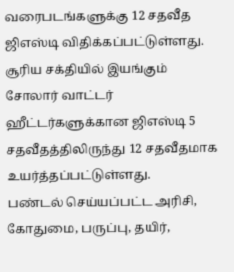வரைபடங்களுக்கு 12 சதவீத ஜிஎஸ்டி விதிக்கப்பட்டுள்ளது.
சூரிய சக்தியில் இயங்கும் சோலார் வாட்டர் ஹீட்டர்களுக்கான ஜிஎஸ்டி 5 சதவீதத்திலிருந்து 12 சதவீதமாக உயர்த்தப்பட்டுள்ளது.
பண்டல் செய்யப்பட்ட அரிசி, கோதுமை, பருப்பு, தயிர்,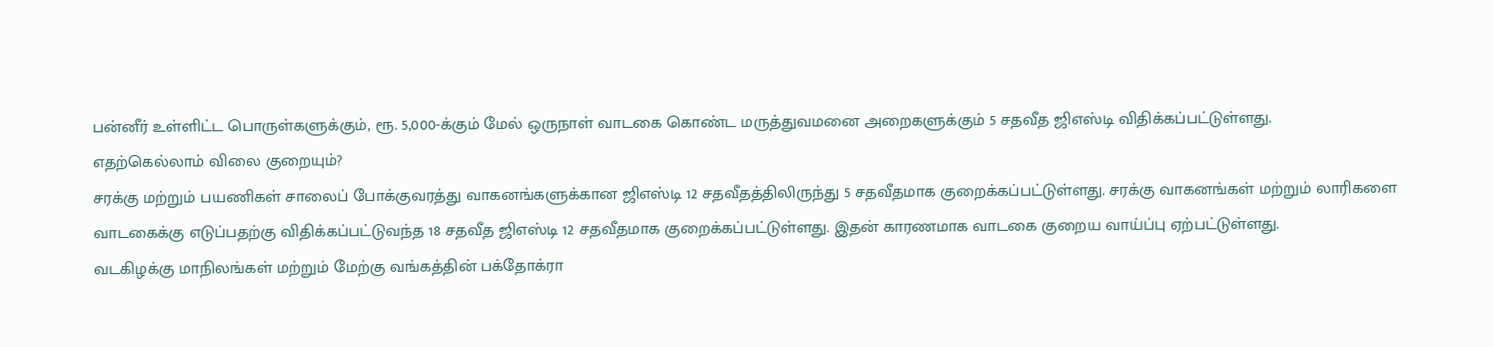பன்னீர் உள்ளிட்ட பொருள்களுக்கும், ரூ. 5,000-க்கும் மேல் ஒருநாள் வாடகை கொண்ட மருத்துவமனை அறைகளுக்கும் 5 சதவீத ஜிஎஸ்டி விதிக்கப்பட்டுள்ளது.
எதற்கெல்லாம் விலை குறையும்?
சரக்கு மற்றும் பயணிகள் சாலைப் போக்குவரத்து வாகனங்களுக்கான ஜிஎஸ்டி 12 சதவீதத்திலிருந்து 5 சதவீதமாக குறைக்கப்பட்டுள்ளது. சரக்கு வாகனங்கள் மற்றும் லாரிகளை வாடகைக்கு எடுப்பதற்கு விதிக்கப்பட்டுவந்த 18 சதவீத ஜிஎஸ்டி 12 சதவீதமாக குறைக்கப்பட்டுள்ளது. இதன் காரணமாக வாடகை குறைய வாய்ப்பு ஏற்பட்டுள்ளது.
வடகிழக்கு மாநிலங்கள் மற்றும் மேற்கு வங்கத்தின் பக்தோக்ரா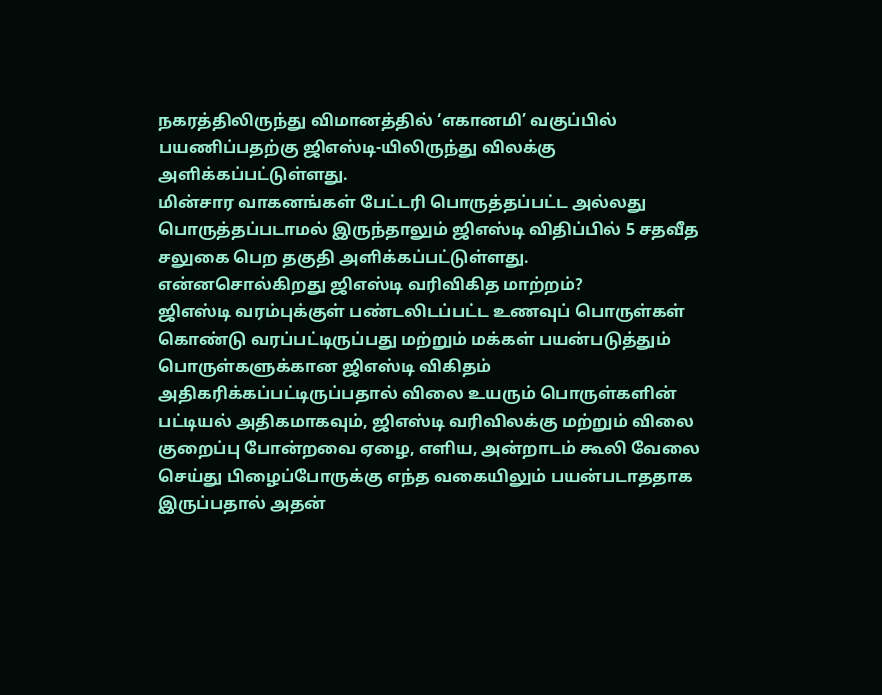நகரத்திலிருந்து விமானத்தில் ‘எகானமி’ வகுப்பில் பயணிப்பதற்கு ஜிஎஸ்டி-யிலிருந்து விலக்கு அளிக்கப்பட்டுள்ளது.
மின்சார வாகனங்கள் பேட்டரி பொருத்தப்பட்ட அல்லது பொருத்தப்படாமல் இருந்தாலும் ஜிஎஸ்டி விதிப்பில் 5 சதவீத சலுகை பெற தகுதி அளிக்கப்பட்டுள்ளது.
என்னசொல்கிறது ஜிஎஸ்டி வரிவிகித மாற்றம்?
ஜிஎஸ்டி வரம்புக்குள் பண்டலிடப்பட்ட உணவுப் பொருள்கள் கொண்டு வரப்பட்டிருப்பது மற்றும் மக்கள் பயன்படுத்தும் பொருள்களுக்கான ஜிஎஸ்டி விகிதம் அதிகரிக்கப்பட்டிருப்பதால் விலை உயரும் பொருள்களின் பட்டியல் அதிகமாகவும், ஜிஎஸ்டி வரிவிலக்கு மற்றும் விலை குறைப்பு போன்றவை ஏழை, எளிய, அன்றாடம் கூலி வேலை செய்து பிழைப்போருக்கு எந்த வகையிலும் பயன்படாததாக இருப்பதால் அதன்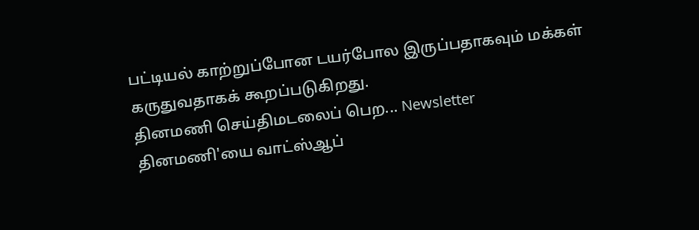பட்டியல் காற்றுப்போன டயர்போல இருப்பதாகவும் மக்கள் கருதுவதாகக் கூறப்படுகிறது.
தினமணி செய்திமடலைப் பெற... Newsletter
தினமணி'யை வாட்ஸ்ஆப்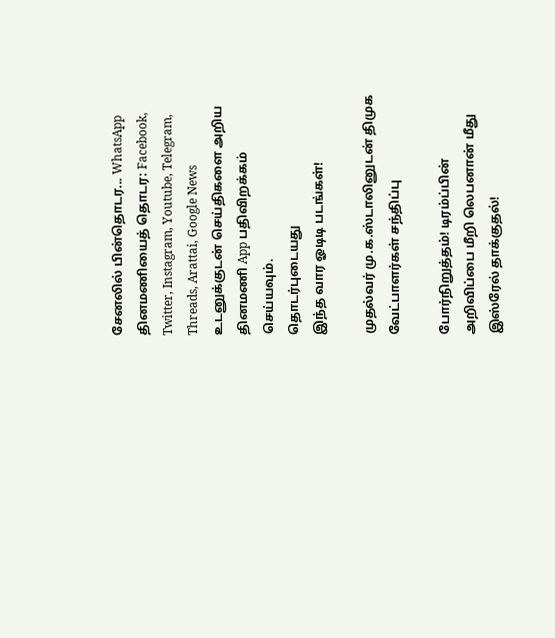சேனலில் பின்தொடர... WhatsApp
தினமணியைத் தொடர: Facebook, Twitter, Instagram, Youtube, Telegram, Threads, Arattai, Google News
உடனுக்குடன் செய்திகளை அறிய தினமணி App பதிவிறக்கம் செய்யவும்.
தொடர்புடையது
இந்த வார ஓடிடி படங்கள்!

முதல்வர் மு.க.ஸ்டாலினுடன் திமுக வேட்பாளர்கள் சந்திப்பு

போர்நிறுத்தம்! டிரம்ப்பின் அறிவிப்பை மீறி லெபனான் மீது இஸ்ரேல் தாக்குதல்!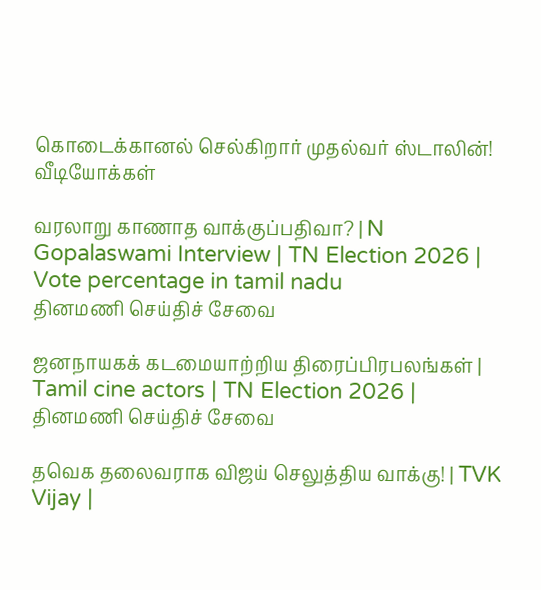கொடைக்கானல் செல்கிறார் முதல்வர் ஸ்டாலின்!
வீடியோக்கள்

வரலாறு காணாத வாக்குப்பதிவா? | N Gopalaswami Interview | TN Election 2026 | Vote percentage in tamil nadu
தினமணி செய்திச் சேவை

ஜனநாயகக் கடமையாற்றிய திரைப்பிரபலங்கள் | Tamil cine actors | TN Election 2026 |
தினமணி செய்திச் சேவை

தவெக தலைவராக விஜய் செலுத்திய வாக்கு! | TVK Vijay |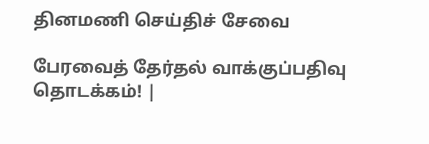தினமணி செய்திச் சேவை

பேரவைத் தேர்தல் வாக்குப்பதிவு தொடக்கம்! |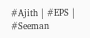#Ajith | #EPS | #Seeman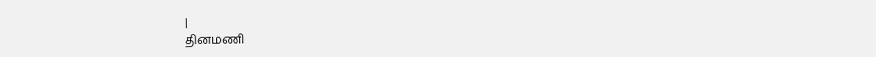|
தினமணி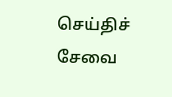செய்திச் சேவை